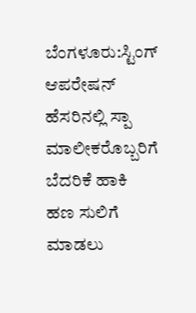ಬೆಂಗಳೂರು:ಸ್ಟಿಂಗ್ ಆಪರೇಷನ್ ಹೆಸರಿನಲ್ಲಿ ಸ್ಪಾ ಮಾಲೀಕರೊಬ್ಬರಿಗೆ ಬೆದರಿಕೆ ಹಾಕಿ ಹಣ ಸುಲಿಗೆ ಮಾಡಲು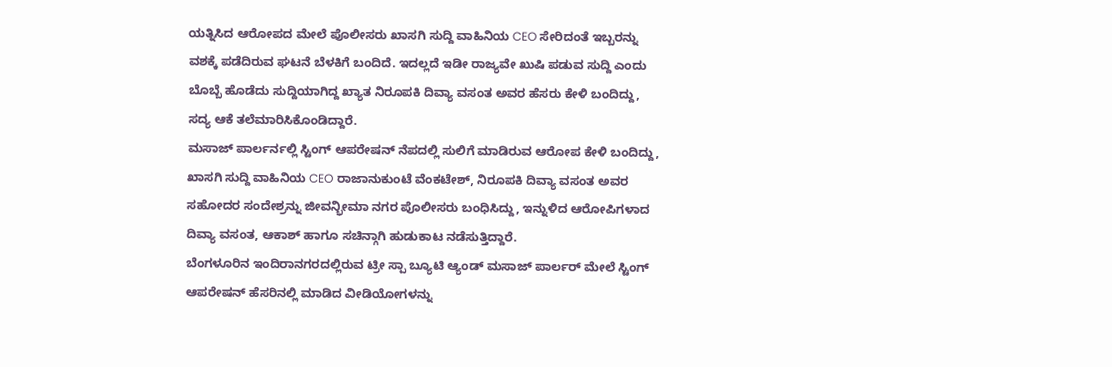ಯತ್ನಿಸಿದ ಆರೋಪದ ಮೇಲೆ ಪೊಲೀಸರು ಖಾಸಗಿ ಸುದ್ದಿ ವಾಹಿನಿಯ CEO ಸೇರಿದಂತೆ ಇಬ್ಬರನ್ನು ವಶಕ್ಕೆ ಪಡೆದಿರುವ ಘಟನೆ ಬೆಳಕಿಗೆ ಬಂದಿದೆ. ಇದಲ್ಲದೆ ಇಡೀ ರಾಜ್ಯವೇ ಖುಷಿ ಪಡುವ ಸುದ್ದಿ ಎಂದು ಬೊಬ್ಬೆ ಹೊಡೆದು ಸುದ್ದಿಯಾಗಿದ್ದ ಖ್ಯಾತ ನಿರೂಪಕಿ ದಿವ್ಯಾ ವಸಂತ ಅವರ ಹೆಸರು ಕೇಳಿ ಬಂದಿದ್ದು, ಸದ್ಯ ಆಕೆ ತಲೆಮಾರಿಸಿಕೊಂಡಿದ್ದಾರೆ.
ಮಸಾಜ್ ಪಾರ್ಲರ್ನಲ್ಲಿ ಸ್ಟಿಂಗ್ ಆಪರೇಷನ್ ನೆಪದಲ್ಲಿ ಸುಲಿಗೆ ಮಾಡಿರುವ ಆರೋಪ ಕೇಳಿ ಬಂದಿದ್ದು, ಖಾಸಗಿ ಸುದ್ದಿ ವಾಹಿನಿಯ CEO ರಾಜಾನುಕುಂಟೆ ವೆಂಕಟೇಶ್, ನಿರೂಪಕಿ ದಿವ್ಯಾ ವಸಂತ ಅವರ ಸಹೋದರ ಸಂದೇಶ್ರನ್ನು ಜೀವನ್ಭೀಮಾ ನಗರ ಪೊಲೀಸರು ಬಂಧಿಸಿದ್ದು, ಇನ್ನುಳಿದ ಆರೋಪಿಗಳಾದ ದಿವ್ಯಾ ವಸಂತ, ಆಕಾಶ್ ಹಾಗೂ ಸಚಿನ್ಗಾಗಿ ಹುಡುಕಾಟ ನಡೆಸುತ್ತಿದ್ದಾರೆ.
ಬೆಂಗಳೂರಿನ ಇಂದಿರಾನಗರದಲ್ಲಿರುವ ಟ್ರೀ ಸ್ಪಾ ಬ್ಯೂಟಿ ಆ್ಯಂಡ್ ಮಸಾಜ್ ಪಾರ್ಲರ್ ಮೇಲೆ ಸ್ಟಿಂಗ್ ಆಪರೇಷನ್ ಹೆಸರಿನಲ್ಲಿ ಮಾಡಿದ ವೀಡಿಯೋಗಳನ್ನು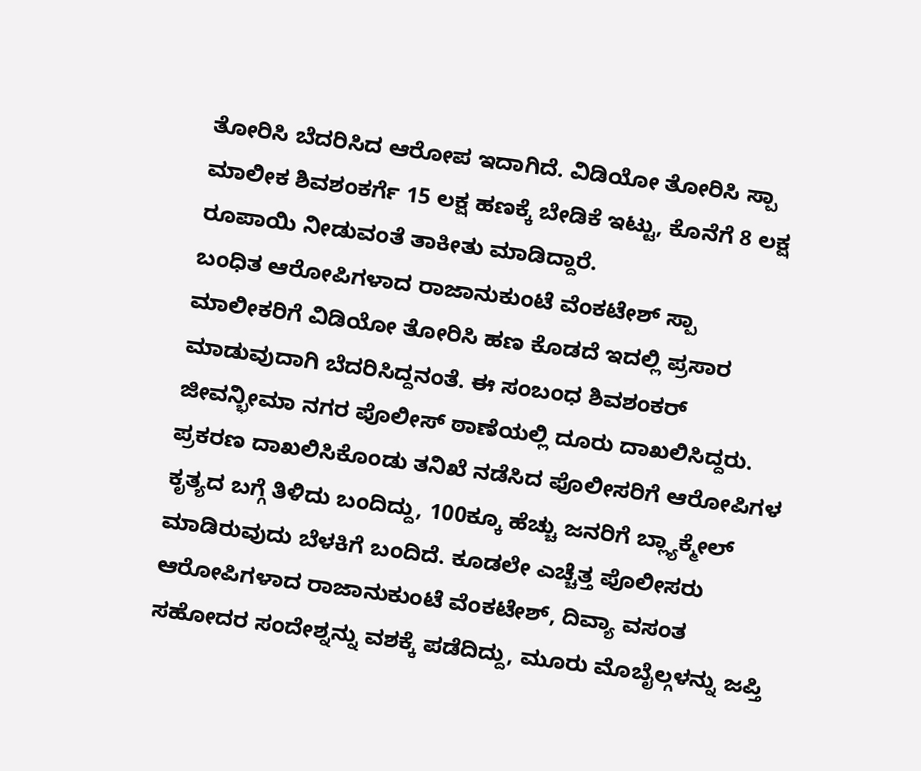ತೋರಿಸಿ ಬೆದರಿಸಿದ ಆರೋಪ ಇದಾಗಿದೆ. ವಿಡಿಯೋ ತೋರಿಸಿ ಸ್ಪಾ ಮಾಲೀಕ ಶಿವಶಂಕರ್ಗೆ 15 ಲಕ್ಷ ಹಣಕ್ಕೆ ಬೇಡಿಕೆ ಇಟ್ಟು, ಕೊನೆಗೆ 8 ಲಕ್ಷ ರೂಪಾಯಿ ನೀಡುವಂತೆ ತಾಕೀತು ಮಾಡಿದ್ದಾರೆ.
ಬಂಧಿತ ಆರೋಪಿಗಳಾದ ರಾಜಾನುಕುಂಟೆ ವೆಂಕಟೇಶ್ ಸ್ಪಾ ಮಾಲೀಕರಿಗೆ ವಿಡಿಯೋ ತೋರಿಸಿ ಹಣ ಕೊಡದೆ ಇದಲ್ಲಿ ಪ್ರಸಾರ ಮಾಡುವುದಾಗಿ ಬೆದರಿಸಿದ್ದನಂತೆ. ಈ ಸಂಬಂಧ ಶಿವಶಂಕರ್ ಜೀವನ್ಭೀಮಾ ನಗರ ಪೊಲೀಸ್ ಠಾಣೆಯಲ್ಲಿ ದೂರು ದಾಖಲಿಸಿದ್ದರು. ಪ್ರಕರಣ ದಾಖಲಿಸಿಕೊಂಡು ತನಿಖೆ ನಡೆಸಿದ ಪೊಲೀಸರಿಗೆ ಆರೋಪಿಗಳ ಕೃತ್ಯದ ಬಗ್ಗೆ ತಿಳಿದು ಬಂದಿದ್ದು, 100ಕ್ಕೂ ಹೆಚ್ಚು ಜನರಿಗೆ ಬ್ಲ್ಯಾಕ್ಮೇಲ್ ಮಾಡಿರುವುದು ಬೆಳಕಿಗೆ ಬಂದಿದೆ. ಕೂಡಲೇ ಎಚ್ಚೆತ್ತ ಪೊಲೀಸರು ಆರೋಪಿಗಳಾದ ರಾಜಾನುಕುಂಟೆ ವೆಂಕಟೇಶ್, ದಿವ್ಯಾ ವಸಂತ ಸಹೋದರ ಸಂದೇಶ್ನನ್ನು ವಶಕ್ಕೆ ಪಡೆದಿದ್ದು, ಮೂರು ಮೊಬೈಲ್ಗಳನ್ನು ಜಪ್ತಿ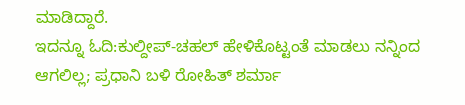ಮಾಡಿದ್ದಾರೆ.
ಇದನ್ನೂ ಓದಿ:ಕುಲ್ದೀಪ್-ಚಹಲ್ ಹೇಳಿಕೊಟ್ಟಂತೆ ಮಾಡಲು ನನ್ನಿಂದ ಆಗಲಿಲ್ಲ; ಪ್ರಧಾನಿ ಬಳಿ ರೋಹಿತ್ ಶರ್ಮಾ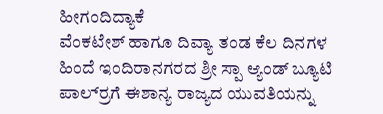ಹೀಗಂದಿದ್ಯಾಕೆ
ವೆಂಕಟೇಶ್‌ ಹಾಗೂ ದಿವ್ಯಾ ತಂಡ ಕೆಲ ದಿನಗಳ ಹಿಂದೆ ಇಂದಿರಾನಗರದ ಶ್ರೀ ಸ್ಪಾ ಆ್ಯಂಡ್ ಬ್ಯೂಟಿ ಪಾರ್ಲ‌್ರಗೆ ಈಶಾನ್ಯ ರಾಜ್ಯದ ಯುವತಿಯನ್ನು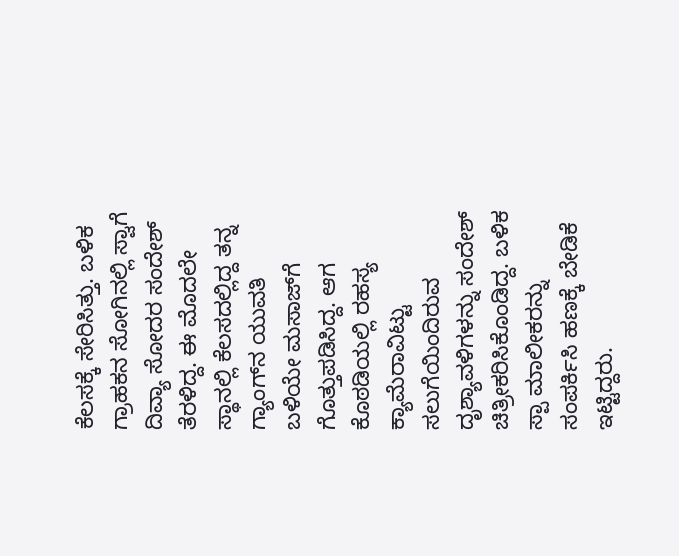ಕೆಲಸಕ್ಕೆ ಸೇರಿಸಿತ್ತು. ಬಳಿಕ ಗ್ರಾಹಕನ ಸೋಗಿನಲ್ಲಿ ಸ್ವಾಗೆ ದಿವ್ಯಾ ಸೋದರ ಸಂದೇಶ್ ತೆರಳಿದ್ದ. ಈ ಮೊದಲೇ ಸ್ಥಾನಲ್ಲಿ ಕೆಲಸದಲ್ಲಿದ್ದ ತನ್ನ ಗ್ಯಾಂಗ್‌ನ ಯುವತಿ ಬಳಿಯೇ ಮಸಾಜ್‌ಗೆ ಗೊತ್ತುಪಡಿಸಿದ್ದ. ಆಗ ಕೊಠಡಿಯಲ್ಲಿ ರಹಸ್ಯ ಕ್ಯಾಮೆರಾವಿಟ್ಟು ಸಲುಗೆಯಿಂದಿರುವ ದೃಶ್ಯಾವಳಿಗಳನ್ನು ಸಂದೇಶ್ ಚಿತ್ರೀಕರಿಸಿಕೊಂಡಿದ್ದ. ಬಳಿಕ ಸ್ಪಾ ಮಾಲೀಕರನ್ನು ಸಂಪರ್ಕಿಸಿ ಹಣಕ್ಕೆ ಬೇಡಿಕೆ ಇಟ್ಟಿದ್ದರು.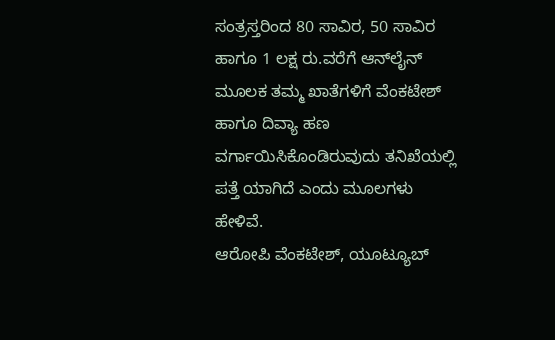ಸಂತ್ರಸ್ತರಿಂದ 80 ಸಾವಿರ, 50 ಸಾವಿರ ಹಾಗೂ 1 ಲಕ್ಷ ರು.ವರೆಗೆ ಆನ್‌ಲೈನ್‌ ಮೂಲಕ ತಮ್ಮ ಖಾತೆಗಳಿಗೆ ವೆಂಕಟೇಶ್‌ ಹಾಗೂ ದಿವ್ಯಾ ಹಣ ವರ್ಗಾಯಿಸಿಕೊಂಡಿರುವುದು ತನಿಖೆಯಲ್ಲಿ ಪತ್ತೆ ಯಾಗಿದೆ ಎಂದು ಮೂಲಗಳು ಹೇಳಿವೆ.
ಆರೋಪಿ ವೆಂಕಟೇಶ್, ಯೂಟ್ಯೂಬ್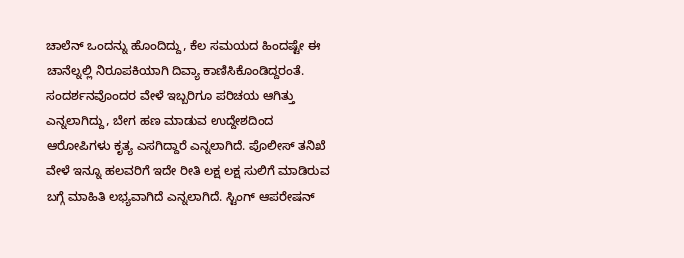ಚಾಲೆನ್ ಒಂದನ್ನು ಹೊಂದಿದ್ದು, ಕೆಲ ಸಮಯದ ಹಿಂದಷ್ಟೇ ಈ ಚಾನೆಲ್ನಲ್ಲಿ ನಿರೂಪಕಿಯಾಗಿ ದಿವ್ಯಾ ಕಾಣಿಸಿಕೊಂಡಿದ್ದರಂತೆ. ಸಂದರ್ಶನವೊಂದರ ವೇಳೆ ಇಬ್ಬರಿಗೂ ಪರಿಚಯ ಆಗಿತ್ತು ಎನ್ನಲಾಗಿದ್ದು, ಬೇಗ ಹಣ ಮಾಡುವ ಉದ್ದೇಶದಿಂದ ಆರೋಪಿಗಳು ಕೃತ್ಯ ಎಸಗಿದ್ದಾರೆ ಎನ್ನಲಾಗಿದೆ. ಪೊಲೀಸ್ ತನಿಖೆ ವೇಳೆ ಇನ್ನೂ ಹಲವರಿಗೆ ಇದೇ ರೀತಿ ಲಕ್ಷ ಲಕ್ಷ ಸುಲಿಗೆ ಮಾಡಿರುವ ಬಗ್ಗೆ ಮಾಹಿತಿ ಲಭ್ಯವಾಗಿದೆ ಎನ್ನಲಾಗಿದೆ. ಸ್ಟಿಂಗ್ ಆಪರೇಷನ್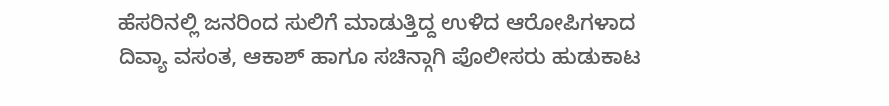ಹೆಸರಿನಲ್ಲಿ ಜನರಿಂದ ಸುಲಿಗೆ ಮಾಡುತ್ತಿದ್ದ ಉಳಿದ ಆರೋಪಿಗಳಾದ ದಿವ್ಯಾ ವಸಂತ, ಆಕಾಶ್ ಹಾಗೂ ಸಚಿನ್ಗಾಗಿ ಪೊಲೀಸರು ಹುಡುಕಾಟ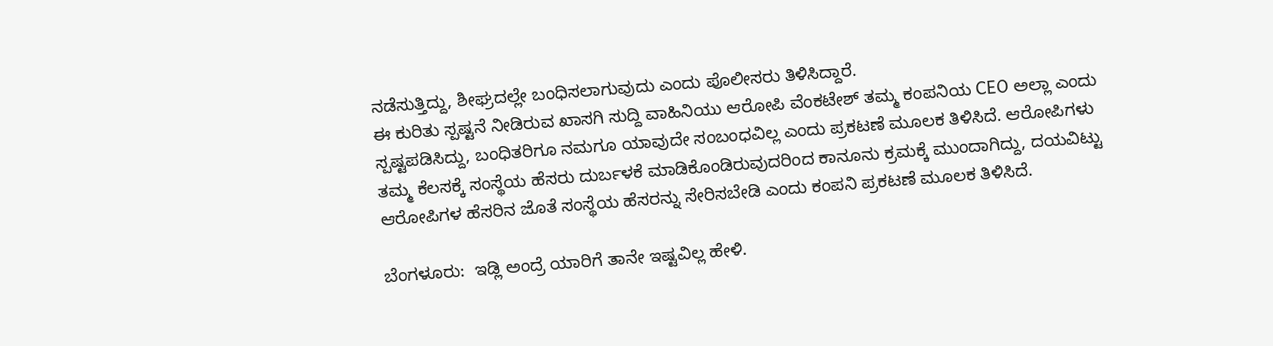ನಡೆಸುತ್ತಿದ್ದು, ಶೀಘ್ರದಲ್ಲೇ ಬಂಧಿಸಲಾಗುವುದು ಎಂದು ಪೊಲೀಸರು ತಿಳಿಸಿದ್ದಾರೆ.
ಈ ಕುರಿತು ಸ್ಪಷ್ಟನೆ ನೀಡಿರುವ ಖಾಸಗಿ ಸುದ್ದಿ ವಾಹಿನಿಯು ಆರೋಪಿ ವೆಂಕಟೇಶ್ ತಮ್ಮ ಕಂಪನಿಯ CEO ಅಲ್ಲಾ ಎಂದು ಸ್ಪಷ್ಟಪಡಿಸಿದ್ದು, ಬಂಧಿತರಿಗೂ ನಮಗೂ ಯಾವುದೇ ಸಂಬಂಧವಿಲ್ಲ ಎಂದು ಪ್ರಕಟಣೆ ಮೂಲಕ ತಿಳಿಸಿದೆ. ಆರೋಪಿಗಳು ತಮ್ಮ ಕೆಲಸಕ್ಕೆ ಸಂಸ್ಥೆಯ ಹೆಸರು ದುರ್ಬಳಕೆ ಮಾಡಿಕೊಂಡಿರುವುದರಿಂದ ಕಾನೂನು ಕ್ರಮಕ್ಕೆ ಮುಂದಾಗಿದ್ದು, ದಯವಿಟ್ಟು ಆರೋಪಿಗಳ ಹೆಸರಿನ ಜೊತೆ ಸಂಸ್ಥೆಯ ಹೆಸರನ್ನು ಸೇರಿಸಬೇಡಿ ಎಂದು ಕಂಪನಿ ಪ್ರಕಟಣೆ ಮೂಲಕ ತಿಳಿಸಿದೆ.

ಬೆಂಗಳೂರು:  ಇಡ್ಲಿ ಅಂದ್ರೆ ಯಾರಿಗೆ ತಾನೇ ಇಷ್ಟವಿಲ್ಲ ಹೇಳಿ.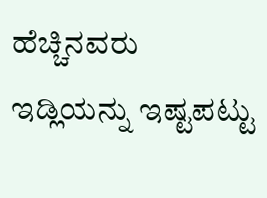ಹೆಚ್ಚಿನವರು ಇಡ್ಲಿಯನ್ನು ಇಷ್ಟಪಟ್ಟು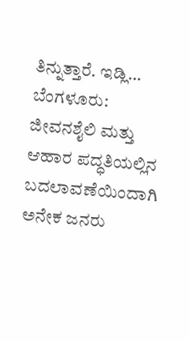ತಿನ್ನುತ್ತಾರೆ. ಇಡ್ಲಿ…
ಬೆಂಗಳೂರು: ಜೀವನಶೈಲಿ ಮತ್ತು ಆಹಾರ ಪದ್ಧತಿಯಲ್ಲಿನ ಬದಲಾವಣೆಯಿಂದಾಗಿ ಅನೇಕ ಜನರು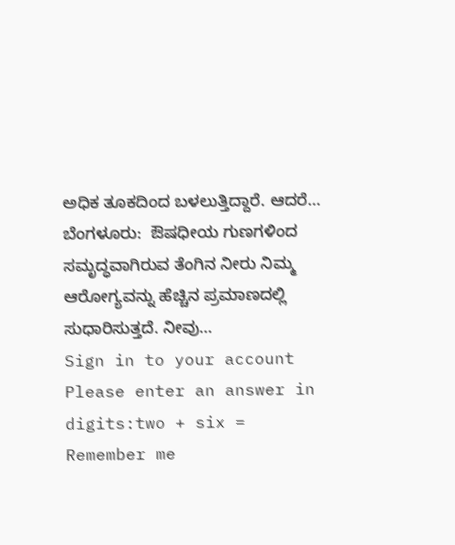ಅಧಿಕ ತೂಕದಿಂದ ಬಳಲುತ್ತಿದ್ದಾರೆ. ಆದರೆ…
ಬೆಂಗಳೂರು:  ಔಷಧೀಯ ಗುಣಗಳಿಂದ ಸಮೃದ್ಧವಾಗಿರುವ ತೆಂಗಿನ ನೀರು ನಿಮ್ಮ  ಆರೋಗ್ಯವನ್ನು ಹೆಚ್ಚಿನ ಪ್ರಮಾಣದಲ್ಲಿ ಸುಧಾರಿಸುತ್ತದೆ. ನೀವು…
Sign in to your account
Please enter an answer in digits:two + six =
Remember me